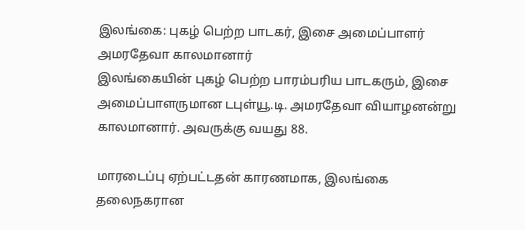இலங்கை: புகழ் பெற்ற பாடகர், இசை அமைப்பாளர் அமரதேவா காலமானார்
இலங்கையின் புகழ் பெற்ற பாரம்பரிய பாடகரும், இசை அமைப்பாளருமான டபுள்யூ.டி. அமரதேவா வியாழனன்று காலமானார். அவருக்கு வயது 88.

மாரடைப்பு ஏற்பட்டதன் காரணமாக, இலங்கை தலைநகரான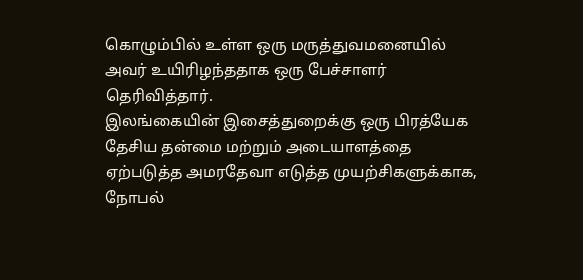கொழும்பில் உள்ள ஒரு மருத்துவமனையில் அவர் உயிரிழந்ததாக ஒரு பேச்சாளர் தெரிவித்தார்.
இலங்கையின் இசைத்துறைக்கு ஒரு பிரத்யேக தேசிய தன்மை மற்றும் அடையாளத்தை ஏற்படுத்த அமரதேவா எடுத்த முயற்சிகளுக்காக, நோபல்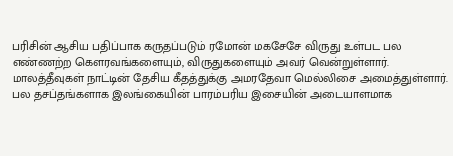பரிசின் ஆசிய பதிப்பாக கருதப்படும் ரமோன் மகசேசே விருது உள்பட பல எண்ணற்ற கௌரவங்களையும், விருதுகளையும் அவர் வென்றுள்ளார்.
மாலத்தீவுகள் நாட்டின் தேசிய கீதத்துக்கு அமரதேவா மெல்லிசை அமைத்துள்ளார்.
பல தசப்தங்களாக இலங்கையின் பாரம்பரிய இசையின் அடையாளமாக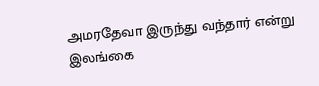அமரதேவா இருந்து வந்தார் என்று இலங்கை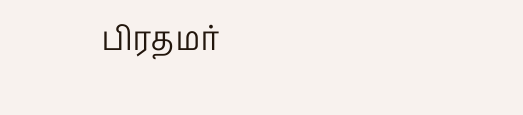பிரதமர்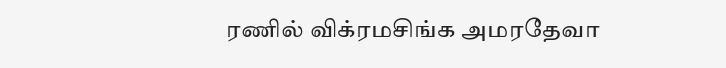ரணில் விக்ரமசிங்க அமரதேவா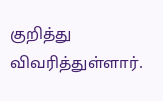குறித்து விவரித்துள்ளார்.